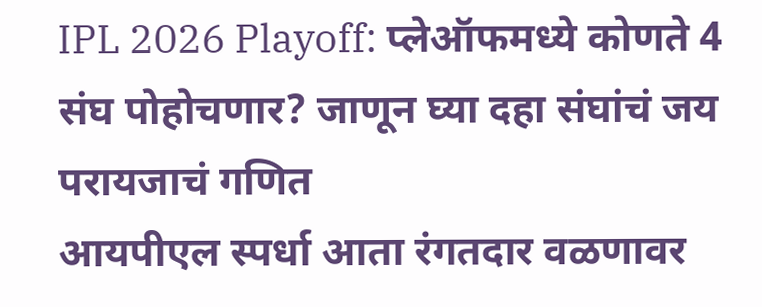IPL 2026 Playoff: प्लेऑफमध्ये कोणते 4 संघ पोहोचणार? जाणून घ्या दहा संघांचं जय परायजाचं गणित
आयपीएल स्पर्धा आता रंगतदार वळणावर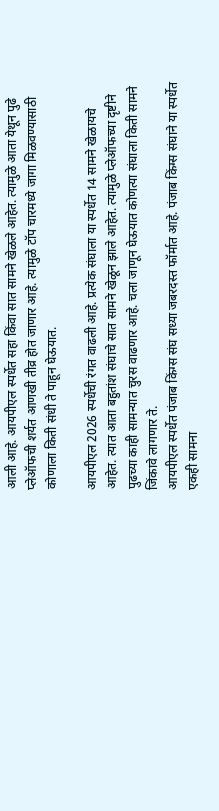आली आहे. आयपीएल स्पर्धेत सहा किंवा सात सामने खेळले आहेत. त्यामुळे आता येथून पुढे प्लेऑफची शर्यत आणखी तीव्र होत जाणार आहे. त्यामुळे टॉप चारमध्ये जागा मिळवण्यासाठी कोणाला किती संधी ते पाहून घेऊयात.

आयपीएल 2026 स्पर्धेची रंगत वाढली आहे. प्रत्येक संघाला या स्पर्धेत 14 सामने खेळायचे आहेत. त्यात आता बहुतांश संघाचे सात सामने खेळून झाले आहेत. त्यामुळे प्लेऑफच्या दृष्टीने पुढच्या काही सामन्यात चुरस वाढणार आहे. चला जाणून घेऊयात कोणत्या संघाला किती सामने जिंकावे लागणार ते.
आयपीएल स्पर्धेत पंजाब किंग्स संघ सध्या जबरदस्त फॉर्मात आहे. पंजाब किंग्स संघाने या स्पर्धेत एकही सामना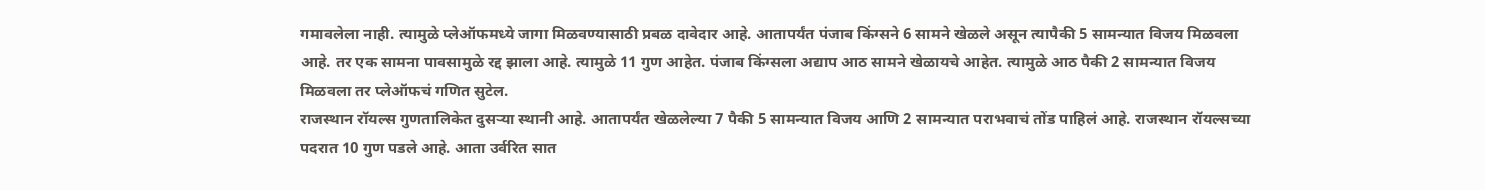गमावलेला नाही. त्यामुळे प्लेऑफमध्ये जागा मिळवण्यासाठी प्रबळ दावेदार आहे. आतापर्यंत पंजाब किंग्सने 6 सामने खेळले असून त्यापैकी 5 सामन्यात विजय मिळवला आहे. तर एक सामना पावसामुळे रद्द झाला आहे. त्यामुळे 11 गुण आहेत. पंजाब किंग्सला अद्याप आठ सामने खेळायचे आहेत. त्यामुळे आठ पैकी 2 सामन्यात विजय मिळवला तर प्लेऑफचं गणित सुटेल.
राजस्थान रॉयल्स गुणतालिकेत दुसऱ्या स्थानी आहे. आतापर्यंत खेळलेल्या 7 पैकी 5 सामन्यात विजय आणि 2 सामन्यात पराभवाचं तोंड पाहिलं आहे. राजस्थान रॉयल्सच्या पदरात 10 गुण पडले आहे. आता उर्वरित सात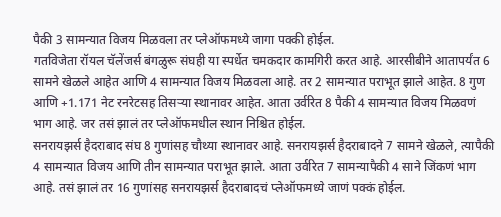पैकी 3 सामन्यात विजय मिळवला तर प्लेऑफमध्ये जागा पक्की होईल.
गतविजेता रॉयल चॅलेंजर्स बंगळुरू संघही या स्पर्धेत चमकदार कामगिरी करत आहे. आरसीबीने आतापर्यंत 6 सामने खेळले आहेत आणि 4 सामन्यात विजय मिळवला आहे. तर 2 सामन्यात पराभूत झाले आहेत. 8 गुण आणि +1.171 नेट रनरेटसह तिसऱ्या स्थानावर आहेत. आता उर्वरित 8 पैकी 4 सामन्यात विजय मिळवणं भाग आहे. जर तसं झालं तर प्लेऑफमधील स्थान निश्चित होईल.
सनरायझर्स हैदराबाद संघ 8 गुणांसह चौथ्या स्थानावर आहे. सनरायझर्स हैदराबादने 7 सामने खेळले, त्यापैकी 4 सामन्यात विजय आणि तीन सामन्यात पराभूत झाले. आता उर्वरित 7 सामन्यापैकी 4 साने जिंकणं भाग आहे. तसं झालं तर 16 गुणांसह सनरायझर्स हैदराबादचं प्लेऑफमध्ये जाणं पक्कं होईल.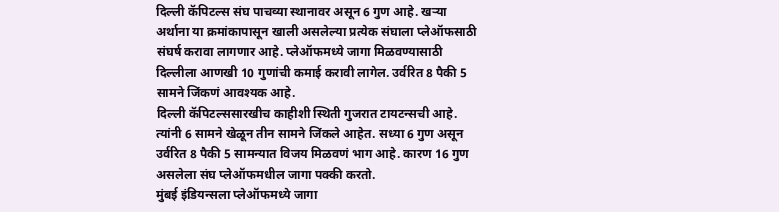दिल्ली कॅपिटल्स संघ पाचव्या स्थानावर असून 6 गुण आहे. खऱ्या अर्थाना या क्रमांकापासून खाली असलेल्या प्रत्येक संघाला प्लेऑफसाठी संघर्ष करावा लागणार आहे. प्लेऑफमध्ये जागा मिळवण्यासाठी दिल्लीला आणखी 10 गुणांची कमाई करावी लागेल. उर्वरित 8 पैकी 5 सामने जिंकणं आवश्यक आहे.
दिल्ली कॅपिटल्ससारखीच काहीशी स्थिती गुजरात टायटन्सची आहे. त्यांनी 6 सामने खेळून तीन सामने जिंकले आहेत. सध्या 6 गुण असून उर्वरित 8 पैकी 5 सामन्यात विजय मिळवणं भाग आहे. कारण 16 गुण असलेला संघ प्लेऑफमधील जागा पक्की करतो.
मुंबई इंडियन्सला प्लेऑफमध्ये जागा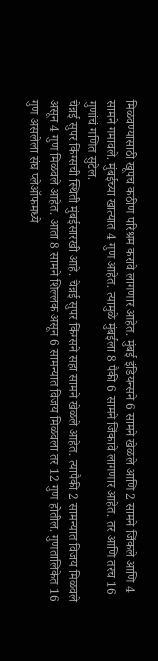मिळवण्यासाठी खूपच कठीण परिश्रम करावे लागणार आहेत. मुंबई इंडियन्सने 6 सामने खेळले आणि 2 सामने जिंकले आणि 4 सामने गमावले. मुंबईच्या खात्यात 4 गुण आहेत. त्यामुळे मुंबईला 8 पैकी 6 सामने जिंकावे लागणार आहेत. तर आणि तरच 16 गुणांचं गणित सुटेल.
चेन्नई सुपर किंग्सची स्थिती मुंबईसारखी आहे. चेन्नई सुपर किंग्सने सहा सामने खेळले आहेत. त्यापैकी 2 सामन्यात विजय मिळवले असून 4 गुण मिळवले आहेत. आता 8 सामने शिल्लक असून 6 सामन्यात विजय मिळवला तर 12 गुण होतील. गुणतालिकेत 16 गुण असलेला संघ प्लेऑफमध्ये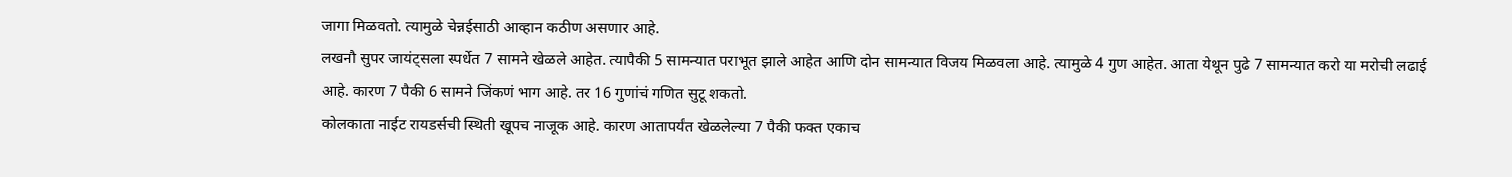जागा मिळवतो. त्यामुळे चेन्नईसाठी आव्हान कठीण असणार आहे.
लखनौ सुपर जायंट्सला स्पर्धेत 7 सामने खेळले आहेत. त्यापैकी 5 सामन्यात पराभूत झाले आहेत आणि दोन सामन्यात विजय मिळवला आहे. त्यामुळे 4 गुण आहेत. आता येथून पुढे 7 सामन्यात करो या मरोची लढाई आहे. कारण 7 पैकी 6 सामने जिंकणं भाग आहे. तर 16 गुणांचं गणित सुटू शकतो.
कोलकाता नाईट रायडर्सची स्थिती खूपच नाजूक आहे. कारण आतापर्यंत खेळलेल्या 7 पैकी फक्त एकाच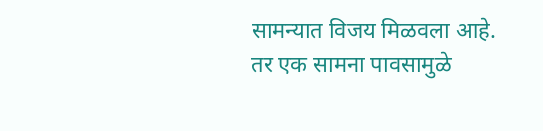सामन्यात विजय मिळवला आहे. तर एक सामना पावसामुळे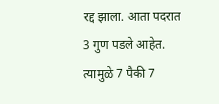रद्द झाला. आता पदरात 3 गुण पडले आहेत. त्यामुळे 7 पैकी 7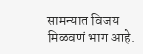सामन्यात विजय मिळवणं भाग आहे.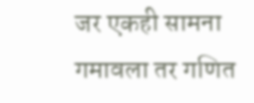जर एकही सामना गमावला तर गणित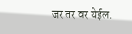जर तर वर येईल.